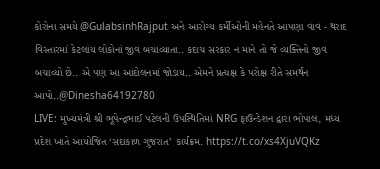કોરોના સમયે @GulabsinhRajput અને આરોગ્ય કર્મીઓની મહેનતે આપણા વાવ - થરાદ વિસ્તારમાં કેટલાંય લોકોનાં જીવ બચાવ્યાતા.. કદાચ સરકાર ન માને તો જે વ્યક્તિનો જીવ બચાવ્યો છે.. એ પણ આ આંદોલનમાં જોડાય.. એમને પ્રત્યક્ષ કે પરોક્ષ રીતે સમર્થન આપો..@Dinesha64192780
LIVE: મુખ્યમંત્રી શ્રી ભૂપેન્દ્રભાઈ પટેલની ઉપસ્થિતિમાં NRG ફાઉન્ડેશન દ્વારા ભોપાલ, મધ્ય પ્રદેશ ખાતે આયોજિત ‘સદાકાળ ગુજરાત’ કાર્યક્રમ. https://t.co/xs4XjuVQKz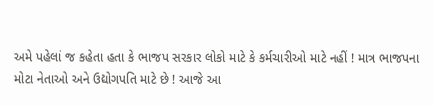અમે પહેલાં જ કહેતા હતા કે ભાજપ સરકાર લોકો માટે કે કર્મચારીઓ માટે નહીં ! માત્ર ભાજપના મોટા નેતાઓ અને ઉદ્યોગપતિ માટે છે ! આજે આ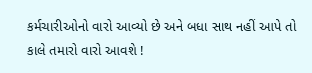કર્મચારીઓનો વારો આવ્યો છે અને બધા સાથ નહીં આપે તો કાલે તમારો વારો આવશે !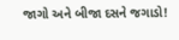જાગો અને બીજા દસને જગાડો!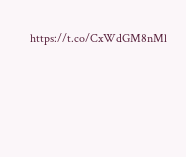https://t.co/CxWdGM8nMl